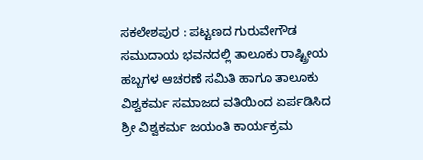ಸಕಲೇಶಪುರ : ಪಟ್ಟಣದ ಗುರುವೇಗೌಡ ಸಮುದಾಯ ಭವನದಲ್ಲಿ ತಾಲೂಕು ರಾಷ್ಟ್ರೀಯ ಹಬ್ಬಗಳ ಆಚರಣೆ ಸಮಿತಿ ಹಾಗೂ ತಾಲೂಕು ವಿಶ್ವಕರ್ಮ ಸಮಾಜದ ವತಿಯಿಂದ ಏರ್ಪಡಿಸಿದ ಶ್ರೀ ವಿಶ್ವಕರ್ಮ ಜಯಂತಿ ಕಾರ್ಯಕ್ರಮ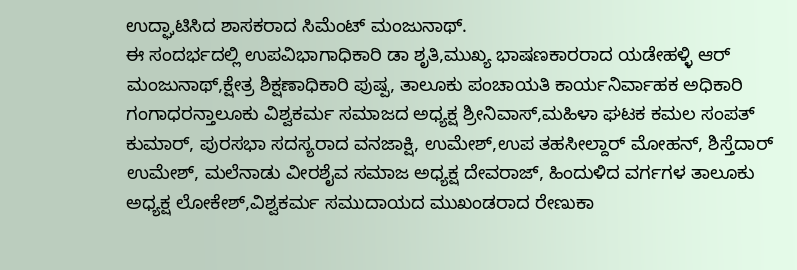ಉದ್ಘಾಟಿಸಿದ ಶಾಸಕರಾದ ಸಿಮೆಂಟ್ ಮಂಜುನಾಥ್.
ಈ ಸಂದರ್ಭದಲ್ಲಿ ಉಪವಿಭಾಗಾಧಿಕಾರಿ ಡಾ ಶೃತಿ,ಮುಖ್ಯ ಭಾಷಣಕಾರರಾದ ಯಡೇಹಳ್ಳಿ ಆರ್ ಮಂಜುನಾಥ್,ಕ್ಷೇತ್ರ ಶಿಕ್ಷಣಾಧಿಕಾರಿ ಪುಷ್ಪ, ತಾಲೂಕು ಪಂಚಾಯತಿ ಕಾರ್ಯನಿರ್ವಾಹಕ ಅಧಿಕಾರಿ ಗಂಗಾಧರನ್ತಾಲೂಕು ವಿಶ್ವಕರ್ಮ ಸಮಾಜದ ಅಧ್ಯಕ್ಷ ಶ್ರೀನಿವಾಸ್,ಮಹಿಳಾ ಘಟಕ ಕಮಲ ಸಂಪತ್ ಕುಮಾರ್, ಪುರಸಭಾ ಸದಸ್ಯರಾದ ವನಜಾಕ್ಷಿ, ಉಮೇಶ್,ಉಪ ತಹಸೀಲ್ದಾರ್ ಮೋಹನ್, ಶಿಸ್ತೆದಾರ್ ಉಮೇಶ್, ಮಲೆನಾಡು ವೀರಶೈವ ಸಮಾಜ ಅಧ್ಯಕ್ಷ ದೇವರಾಜ್, ಹಿಂದುಳಿದ ವರ್ಗಗಳ ತಾಲೂಕು ಅಧ್ಯಕ್ಷ ಲೋಕೇಶ್,ವಿಶ್ವಕರ್ಮ ಸಮುದಾಯದ ಮುಖಂಡರಾದ ರೇಣುಕಾ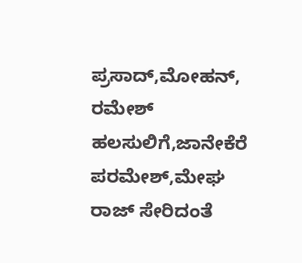ಪ್ರಸಾದ್,ಮೋಹನ್, ರಮೇಶ್ ಹಲಸುಲಿಗೆ,ಜಾನೇಕೆರೆ ಪರಮೇಶ್,ಮೇಘ ರಾಜ್ ಸೇರಿದಂತೆ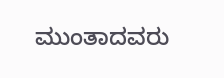ಮುಂತಾದವರು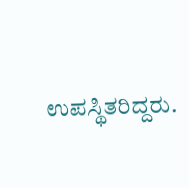ಉಪಸ್ಥಿತರಿದ್ದರು.